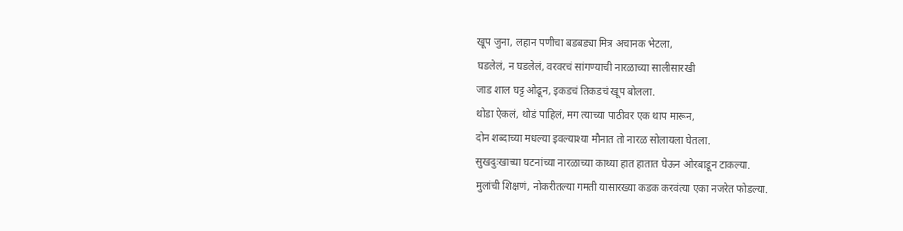खूप जुना, लहान पणीचा बडबड्या मित्र अचानक भेटला,
घडलेलं, न घडलेलं, वरवरचं सांगण्याची नारळाच्या सालीसारखी
जाड शाल घट्ट ओढून, इकडचं तिकडचं खूप बोलला.
थोडा ऐकलं, थोडं पाहिलं, मग त्याच्या पाठीवर एक थाप मारून,
दोन शब्दाच्या मधल्या इवल्याश्या मौनात तो नारळ सोलायला घेतला.
सुखदुःखाच्या घटनांच्या नारळाच्या काथ्या हात हातात घेऊन ओरबाडून टाकल्या.
मुलांची शिक्षणं, नोकरीतल्या गमती यासारख्या कडक करवंत्या एका नजरेत फोडल्या.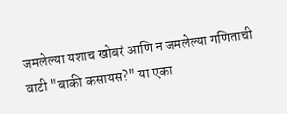जमलेल्या यशाच खोबरं आणि न जमलेल्या गणिताची वाटी "बाकी कसायस?" या एका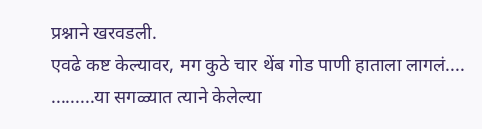प्रश्नाने खरवडली.
एवढे कष्ट केल्यावर, मग कुठे चार थेंब गोड पाणी हाताला लागलं....
.........या सगळ्यात त्याने केलेल्या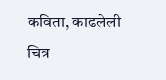कविता, काढलेली चित्र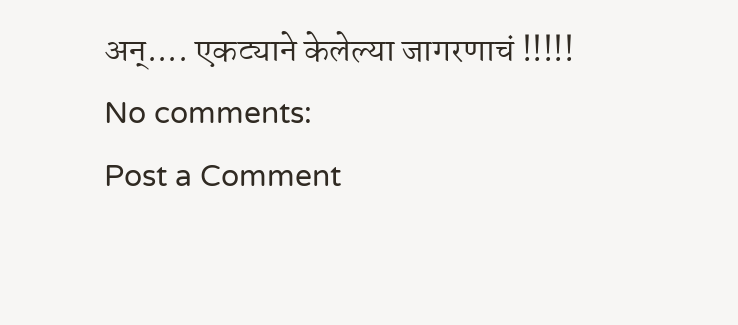अन्.... एकट्याने केलेल्या जागरणाचं !!!!!
No comments:
Post a Comment